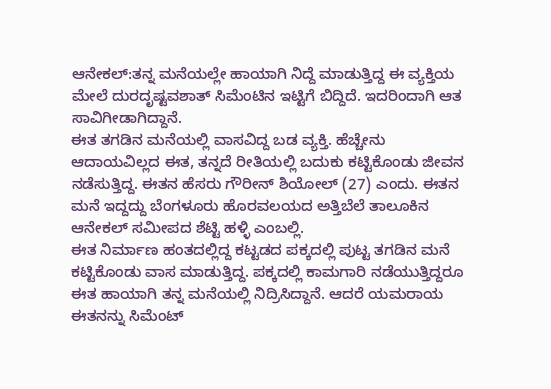ಆನೇಕಲ್:ತನ್ನ ಮನೆಯಲ್ಲೇ ಹಾಯಾಗಿ ನಿದ್ದೆ ಮಾಡುತ್ತಿದ್ದ ಈ ವ್ಯಕ್ತಿಯ ಮೇಲೆ ದುರದೃಷ್ಟವಶಾತ್ ಸಿಮೆಂಟಿನ ಇಟ್ಟಿಗೆ ಬಿದ್ದಿದೆ. ಇದರಿಂದಾಗಿ ಆತ ಸಾವಿಗೀಡಾಗಿದ್ದಾನೆ.
ಈತ ತಗಡಿನ ಮನೆಯಲ್ಲಿ ವಾಸವಿದ್ದ ಬಡ ವ್ಯಕ್ತಿ. ಹೆಚ್ಚೇನು ಆದಾಯವಿಲ್ಲದ ಈತ, ತನ್ನದೆ ರೀತಿಯಲ್ಲಿ ಬದುಕು ಕಟ್ಟಿಕೊಂಡು ಜೀವನ ನಡೆಸುತ್ತಿದ್ದ. ಈತನ ಹೆಸರು ಗೌರೀನ್ ಶಿಯೋಲ್ (27) ಎಂದು. ಈತನ ಮನೆ ಇದ್ದದ್ದು ಬೆಂಗಳೂರು ಹೊರವಲಯದ ಅತ್ತಿಬೆಲೆ ತಾಲೂಕಿನ ಆನೇಕಲ್ ಸಮೀಪದ ಶೆಟ್ಟಿ ಹಳ್ಳಿ ಎಂಬಲ್ಲಿ.
ಈತ ನಿರ್ಮಾಣ ಹಂತದಲ್ಲಿದ್ದ ಕಟ್ಟಡದ ಪಕ್ಕದಲ್ಲಿ ಪುಟ್ಟ ತಗಡಿನ ಮನೆ ಕಟ್ಟಿಕೊಂಡು ವಾಸ ಮಾಡುತ್ತಿದ್ದ. ಪಕ್ಕದಲ್ಲಿ ಕಾಮಗಾರಿ ನಡೆಯುತ್ತಿದ್ದರೂ ಈತ ಹಾಯಾಗಿ ತನ್ನ ಮನೆಯಲ್ಲಿ ನಿದ್ರಿಸಿದ್ದಾನೆ. ಆದರೆ ಯಮರಾಯ ಈತನನ್ನು ಸಿಮೆಂಟ್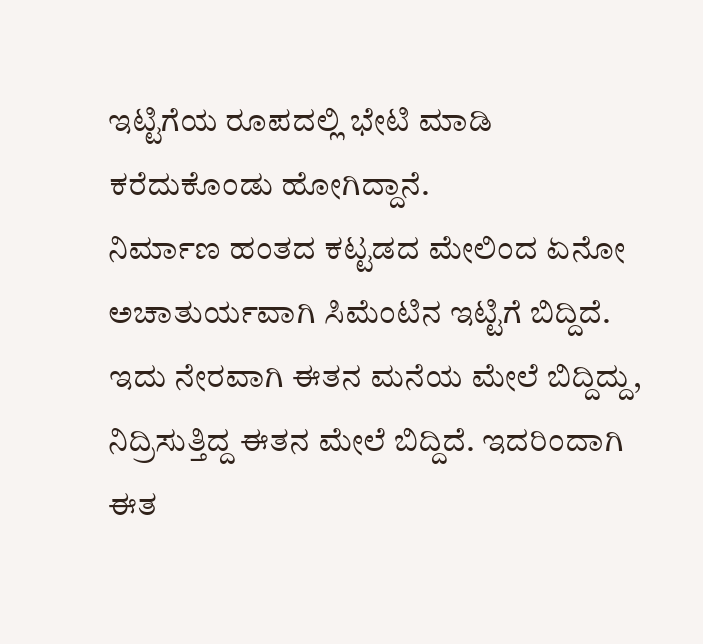ಇಟ್ಟಿಗೆಯ ರೂಪದಲ್ಲಿ ಭೇಟಿ ಮಾಡಿ ಕರೆದುಕೊಂಡು ಹೋಗಿದ್ದಾನೆ.
ನಿರ್ಮಾಣ ಹಂತದ ಕಟ್ಟಡದ ಮೇಲಿಂದ ಏನೋ ಅಚಾತುರ್ಯವಾಗಿ ಸಿಮೆಂಟಿನ ಇಟ್ಟಿಗೆ ಬಿದ್ದಿದೆ. ಇದು ನೇರವಾಗಿ ಈತನ ಮನೆಯ ಮೇಲೆ ಬಿದ್ದಿದ್ದು, ನಿದ್ರಿಸುತ್ತಿದ್ದ ಈತನ ಮೇಲೆ ಬಿದ್ದಿದೆ. ಇದರಿಂದಾಗಿ ಈತ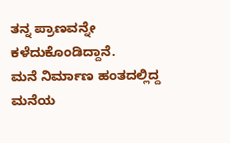ತನ್ನ ಪ್ರಾಣವನ್ನೇ ಕಳೆದುಕೊಂಡಿದ್ದಾನೆ.
ಮನೆ ನಿರ್ಮಾಣ ಹಂತದಲ್ಲಿದ್ದ ಮನೆಯ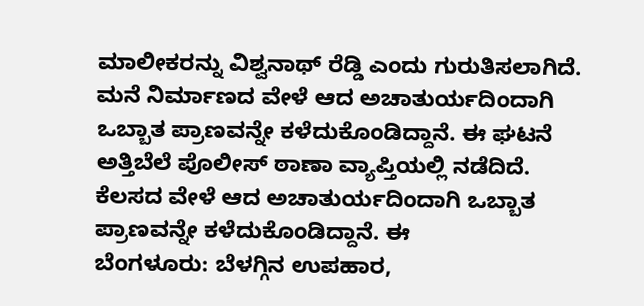ಮಾಲೀಕರನ್ನು ವಿಶ್ವನಾಥ್ ರೆಡ್ಡಿ ಎಂದು ಗುರುತಿಸಲಾಗಿದೆ. ಮನೆ ನಿರ್ಮಾಣದ ವೇಳೆ ಆದ ಅಚಾತುರ್ಯದಿಂದಾಗಿ ಒಬ್ಬಾತ ಪ್ರಾಣವನ್ನೇ ಕಳೆದುಕೊಂಡಿದ್ದಾನೆ. ಈ ಘಟನೆ ಅತ್ತಿಬೆಲೆ ಪೊಲೀಸ್ ಠಾಣಾ ವ್ಯಾಪ್ತಿಯಲ್ಲಿ ನಡೆದಿದೆ. ಕೆಲಸದ ವೇಳೆ ಆದ ಅಚಾತುರ್ಯದಿಂದಾಗಿ ಒಬ್ಬಾತ ಪ್ರಾಣವನ್ನೇ ಕಳೆದುಕೊಂಡಿದ್ದಾನೆ. ಈ
ಬೆಂಗಳೂರು: ಬೆಳಗ್ಗಿನ ಉಪಹಾರ,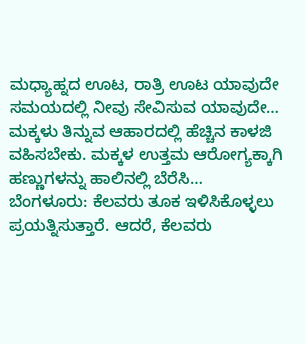ಮಧ್ಯಾಹ್ನದ ಊಟ, ರಾತ್ರಿ ಊಟ ಯಾವುದೇ ಸಮಯದಲ್ಲಿ ನೀವು ಸೇವಿಸುವ ಯಾವುದೇ…
ಮಕ್ಕಳು ತಿನ್ನುವ ಆಹಾರದಲ್ಲಿ ಹೆಚ್ಚಿನ ಕಾಳಜಿ ವಹಿಸಬೇಕು. ಮಕ್ಕಳ ಉತ್ತಮ ಆರೋಗ್ಯಕ್ಕಾಗಿ ಹಣ್ಣುಗಳನ್ನು ಹಾಲಿನಲ್ಲಿ ಬೆರೆಸಿ…
ಬೆಂಗಳೂರು: ಕೆಲವರು ತೂಕ ಇಳಿಸಿಕೊಳ್ಳಲು ಪ್ರಯತ್ನಿಸುತ್ತಾರೆ. ಆದರೆ, ಕೆಲವರು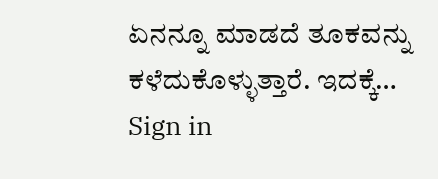ಏನನ್ನೂ ಮಾಡದೆ ತೂಕವನ್ನು ಕಳೆದುಕೊಳ್ಳುತ್ತಾರೆ. ಇದಕ್ಕೆ…
Sign in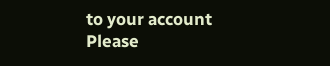to your account
Please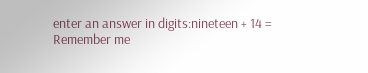enter an answer in digits:nineteen + 14 =
Remember me